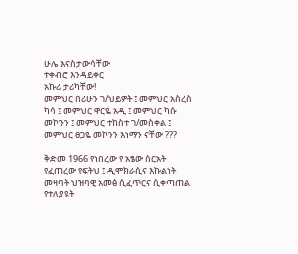ሁሌ እናስታውሳቸው
ተቀብሮ እንዳይቀር
አኩሪ ታሪካቸው!
መምህር በሪሁን ገ/ህይዎት ፤ መምህር አስረስ ካሳ ፤ መምህር ዋርዬ አዲ ፤ መምህር ካሱ መኮንን ፤ መምህር ተከስተ ገ/መስቀል ፤ መምህር ፀጋዬ መኮንን እነማን ናቸው ???

ቅድመ 1966 የነበረው የ አፄው ስርአት የፈጠረው የፍትህ ፤ ዲሞክራሲና እኩልነት መዛባት ህዝባዊ አመፅ ሲፈጥርና ሲቀጣጠል የተለያዩት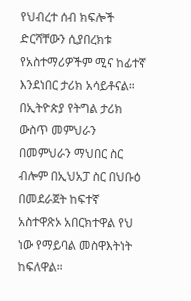የህብረተ ሰብ ክፍሎች ድርሻቸውን ሲያበረክቱ የአስተማሪዎችም ሚና ከፊተኛ እንደነበር ታሪክ አሳይቶናል። በኢትዮጵያ የትግል ታሪክ ውስጥ መምህራን በመምህራን ማህበር ስር ብሎም በኢህአፓ ስር በህቡዕ በመደራጀት ከፍተኛ አስተዋጽኦ አበርክተዋል የህ ነው የማይባል መስዋእትነት ከፍለዋል።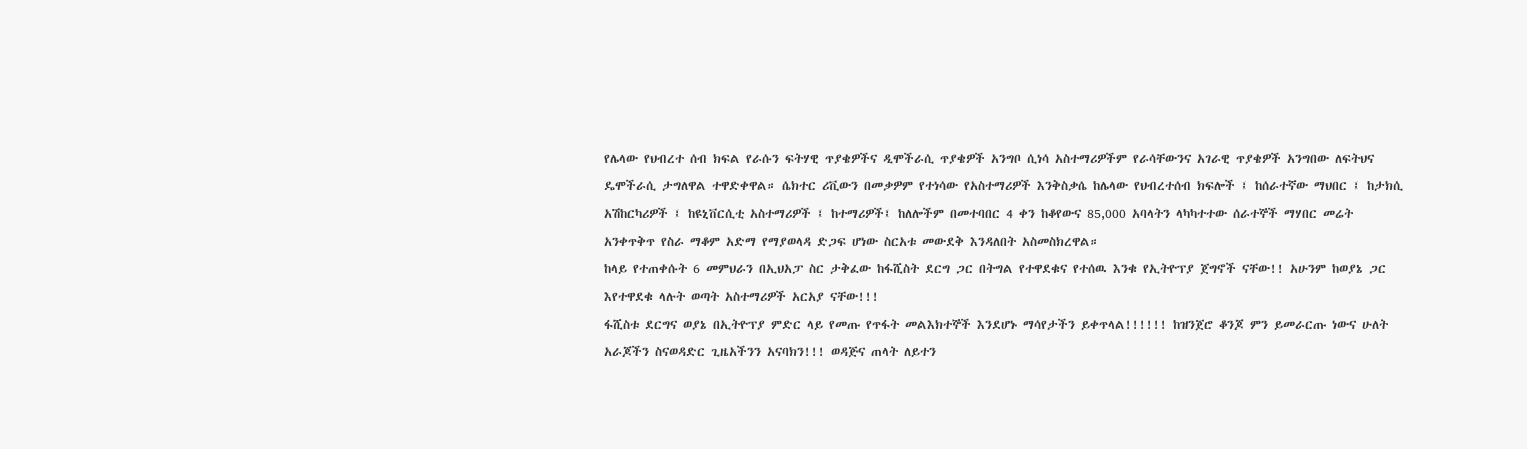የሌላው የህብረተ ሰብ ክፍል የራሱን ፍትሃዊ ጥያቄዎችና ዲሞችራሲ ጥያቄዎች አንግቦ ሲነሳ አስተማሪዎችም የራሳቸውንና አገራዊ ጥያቄዎች አንግበው ለፍትህና ዴሞችራሲ ታግለዋል ተዋድቀዋል። ሴክተር ሪቪውን በመቃዎም የተነሳው የአስተማሪዎች እንቅስቃሴ ከሌላው የህብረተሰብ ክፍሎች ፤ ከሰራተኛው ማህበር ፤ ከታክሲ አሽከርካሪዎች ፤ ከዩኒቨርሲቲ አስተማሪዎች ፤ ከተማሪዎች፤ ከለሎችም በመተባበር 4 ቀን ከቆየውና 85,000 አባላትን ላካካተተው ሰራተኞች ማሃበር መሬት አንቀጥቅጥ የስራ ማቆም አድማ የማያወላዳ ድጋፍ ሆነው ስርአቱ መውደቅ እንዳለበት አስመስክረዋል።
ከላይ የተጠቀሱት 6 መምህራን በኢህአፓ ስር ታቅፈው ከፋሺስት ደርግ ጋር በትግል የተዋደቁና የተሰዉ እንቁ የኢትዮፕያ ጀግኖች ናቸው!! አሁንም ከወያኔ ጋር እየተዋደቁ ላሉት ወጣት አስተማሪዎች አርአያ ናቸው!!!
ፋሺስቱ ደርግና ወያኔ በኢትዮፕያ ምድር ላይ የመጡ የጥፋት መልእክተኞች እንደሆኑ ማሳየታችን ይቀጥላል!!!!!! ከዝንጀሮ ቆንጆ ምን ይመራርጡ ነውና ሁለት አራጆችን ስናወዳድር ጊዜአችንን አናባክን!!! ወዳጅና ጠላት ለይተን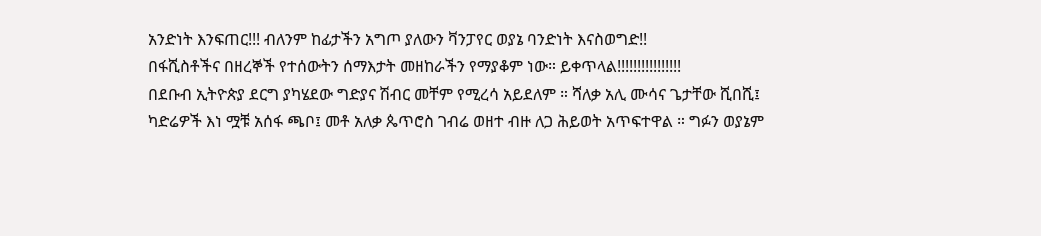አንድነት እንፍጠር!!! ብለንም ከፊታችን አግጦ ያለውን ቫንፓየር ወያኔ ባንድነት እናስወግድ!!
በፋሺስቶችና በዘረኞች የተሰውትን ሰማእታት መዘከራችን የማያቆም ነው። ይቀጥላል!!!!!!!!!!!!!!!!
በደቡብ ኢትዮጵያ ደርግ ያካሄደው ግድያና ሽብር መቸም የሚረሳ አይደለም ። ሻለቃ አሊ ሙሳና ጌታቸው ሺበሺ፤ ካድሬዎች እነ ሟቹ አሰፋ ጫቦ፤ መቶ አለቃ ጴጥሮስ ገብሬ ወዘተ ብዙ ለጋ ሕይወት አጥፍተዋል ። ግፉን ወያኔም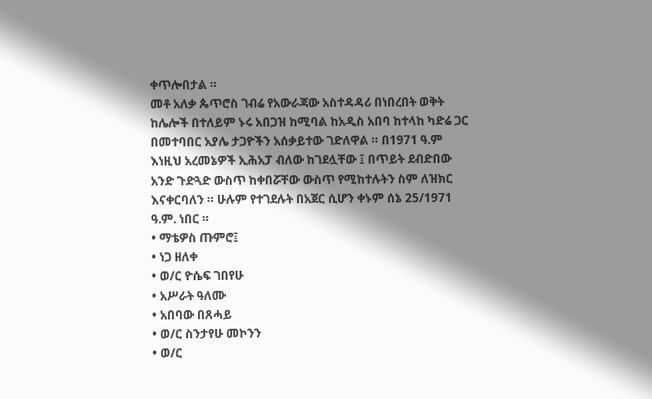ቀጥሎበታል ።
መቶ አለቃ ጴጥሮስ ገብሬ የአውራጃው አስተዳዳሪ በነበረበት ወቅት ከሌሎች በተለይም ኑሩ አበጋዝ ከሚባል ከአዲስ አበባ ከተላከ ካድሬ ጋር በመተባበር አያሌ ታጋዮችን አሰቃይተው ገድለዋል ። በ1971 ዓ.ም እነዚህ አረመኔዎች ኢሕአፓ ብለው ከገደሏቸው ፤ በጥይት ደብድበው አንድ ጉድጓድ ውስጥ ከቀበሯቸው ውስጥ የሚከተሉትን ስም ለዝክር እናቀርባለን ። ሁሉም የተገደሉት በአጀር ሲሆን ቀኑም ሰኔ 25/1971 ዓ.ም. ነበር ።
• ማቴዎስ ጡምሮ፤
• ነጋ ዘለቀ
• ወ/ር ዮሴፍ ገበየሁ
• አሥራት ዓለሙ
• አበባው በጸሓይ
• ወ/ር ስንታየሁ መኮንን
• ወ/ር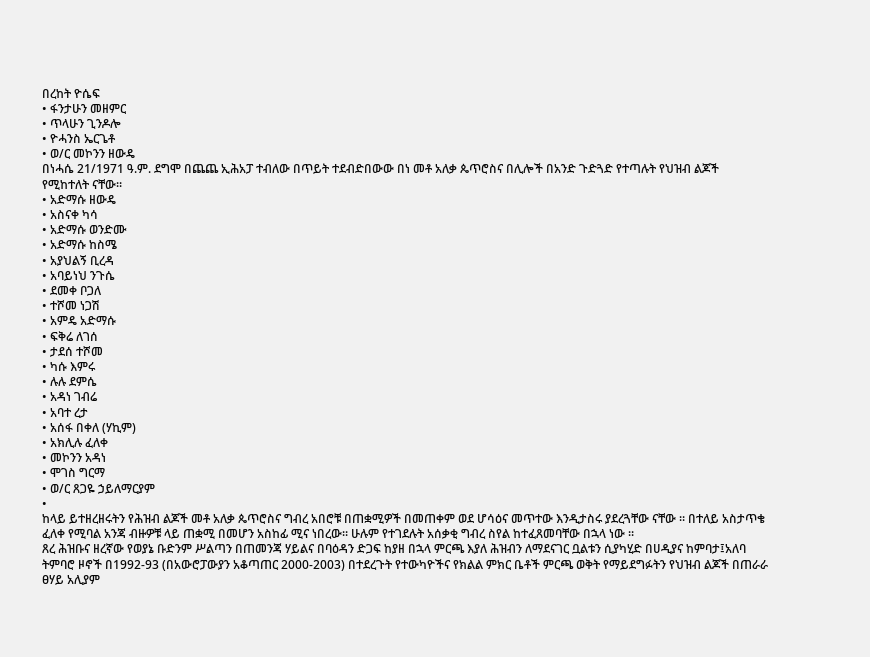በረከት ዮሴፍ
• ፋንታሁን መዘምር
• ጥላሁን ጊንዶሎ
• ዮሓንስ ኤርጌቶ
• ወ/ር መኮንን ዘውዴ
በነሓሴ 21/1971 ዓ.ም. ደግሞ በጨጨ ኢሕአፓ ተብለው በጥይት ተደብድበውው በነ መቶ አለቃ ጴጥሮስና በሊሎች በአንድ ጉድጓድ የተጣሉት የህዝብ ልጆች የሚከተለት ናቸው።
• አድማሱ ዘውዴ
• አስናቀ ካሳ
• አድማሱ ወንድሙ
• አድማሱ ከስሜ
• አያህልኝ ቢረዳ
• አባይነህ ንጉሴ
• ደመቀ ቦጋለ
• ተሾመ ነጋሽ
• አምዴ አድማሱ
• ፍቅሬ ለገሰ
• ታደሰ ተሾመ
• ካሱ እምሩ
• ሉሉ ደምሴ
• አዳነ ገብሬ
• አባተ ረታ
• አሰፋ በቀለ (ሃኪም)
• አክሊሉ ፈለቀ
• መኮንን አዳነ
• ሞገስ ግርማ
• ወ/ር ጸጋዬ ኃይለማርያም
•
ከላይ ይተዘረዘሩትን የሕዝብ ልጆች መቶ አለቃ ጴጥሮስና ግብረ አበሮቹ በጠቋሚዎች በመጠቀም ወደ ሆሳዕና መጥተው እንዲታስሩ ያደረጓቸው ናቸው ። በተለይ አስታጥቄ ፈለቀ የሚባል አንጃ ብዙዎቹ ላይ ጠቋሚ በመሆን አስከፊ ሚና ነበረው። ሁሉም የተገደሉት አሰቃቂ ግብረ ስየል ከተፈጸመባቸው በኋላ ነው ።
ጸረ ሕዝቡና ዘረኛው የወያኔ ቡድንም ሥልጣን በጠመንጃ ሃይልና በባዕዳን ድጋፍ ከያዘ በኋላ ምርጫ እያለ ሕዝብን ለማደናገር ቧልቱን ሲያካሂድ በሀዲያና ከምባታ፤አለባ ትምባሮ ዞኖች በ1992-93 (በአውሮፓውያን አቆጣጠር 2000-2003) በተደረጉት የተውካዮችና የክልል ምክር ቤቶች ምርጫ ወቅት የማይደግፉትን የህዝብ ልጆች በጠራራ ፀሃይ አሊያም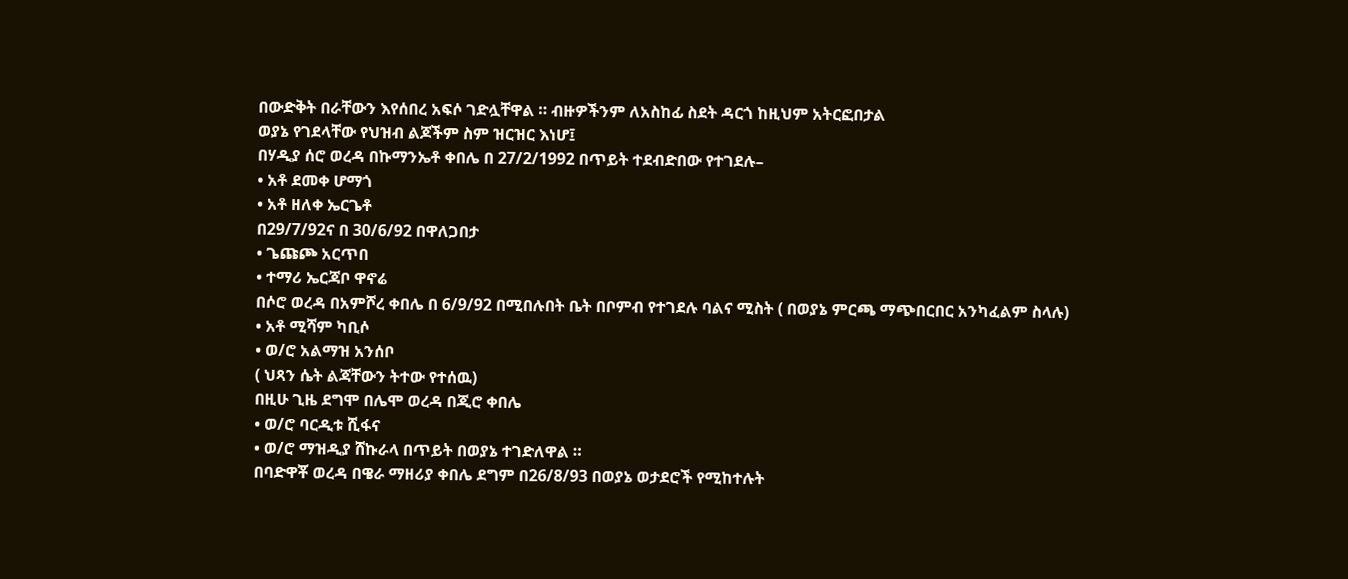በውድቅት በራቸውን እየሰበረ አፍሶ ገድሏቸዋል ። ብዙዎችንም ለአስከፊ ስደት ዳርጎ ከዚህም አትርፎበታል
ወያኔ የገደላቸው የህዝብ ልጆችም ስም ዝርዝር እነሆ፤
በሃዲያ ሰሮ ወረዳ በኩማንኤቶ ቀበሌ በ 27/2/1992 በጥይት ተደብድበው የተገደሉ–
• አቶ ደመቀ ሆማጎ
• አቶ ዘለቀ ኤርጌቶ
በ29/7/92ና በ 30/6/92 በዋለጋበታ
• ጌጩጮ አርጥበ
• ተማሪ ኤርጃቦ ዋኖሬ
በሶሮ ወረዳ በአምሾረ ቀበሌ በ 6/9/92 በሚበሉበት ቤት በቦምብ የተገደሉ ባልና ሚስት ( በወያኔ ምርጫ ማጭበርበር አንካፈልም ስላሉ)
• አቶ ሚሻም ካቢሶ
• ወ/ሮ አልማዝ አንሰቦ
( ህጻን ሴት ልጃቸውን ትተው የተሰዉ)
በዚሁ ጊዜ ደግሞ በሌሞ ወረዳ በጂሮ ቀበሌ
• ወ/ሮ ባርዲቱ ሺፋና
• ወ/ሮ ማዝዲያ ሸኩራላ በጥይት በወያኔ ተገድለዋል ።
በባድዋቾ ወረዳ በዌራ ማዘሪያ ቀበሌ ደግም በ26/8/93 በወያኔ ወታደሮች የሚከተሉት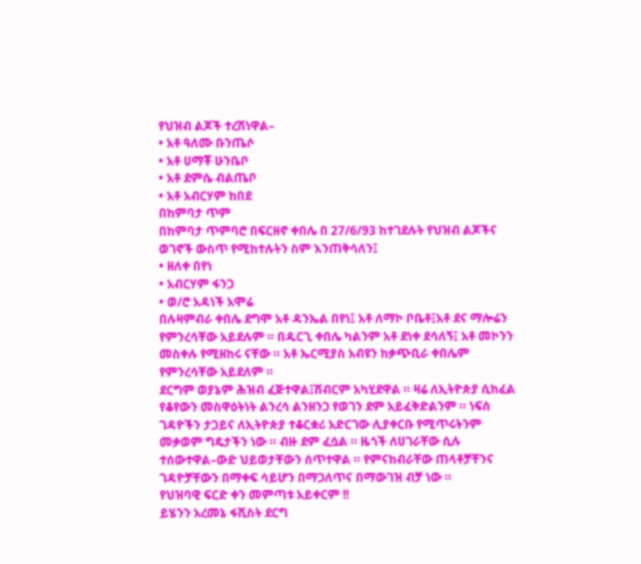የህዝብ ልጆች ተረሽነዋል–
• አቶ ዓለሙ ቡንጤሶ
• አቶ ሀማቾ ሁንቤቦ
• አቶ ደምሴ ብልጤቦ
• አቶ አብርሃም ከበደ
በከምባታ ጥም
በከምባታ ጥምባሮ በፍርዘኖ ቀበሌ በ 27/6/93 ከተገደሉት የህዝብ ልጆችና ወገኖች ውስጥ የሚከተሉትን ስም እንጠቅሳለን፤
• ዘለቀ በየነ
• አብርሃም ፋንጋ
• ወ/ሮ አዳነች አሞሬ
በሉዛምብራ ቀበሌ ደግሞ አቶ ዳንኤል በየነ፤ አቶ ለማኮ ቦቤቶ፤አቶ ደና ማሎሬን የምንረሳቸው አይደሉም ። በዱርጊ ቀበሌ ካልንም አቶ ደነቀ ደሳለኝ፤ አቶ መኮንን መስቀሉ የሚዘከሩ ናቸው ። አቶ ኤርሚያስ አብዩን ከቃጭቢራ ቀበሌም የምንረሳቸው አይደለም ።
ደርግም ወያኔም ሕዝብ ፈጅተዋል፤ሽብርም አካሂደዋል ። ዛሬ ለኢትዮጵያ ሲከፈል የቆየውን መስዋዕትነት ልንረሳ ልንዘንጋ የወገን ደም አይፈቅድልንም ። ነፍሰ ገዳዮችን ታጋይና ለኢትዮጵያ ተቆርቋሪ አድርገው ሊያቀርቡ የሚጥሩትንም መቃወም ግዴታችን ነው ። ብዙ ደም ፈሷል ። ዜጎች ለሀገራቸው ሲሉ ተሰውተዋል–ውድ ህይወታቸውን ሰጥተዋል ። የምናከብራቸው ጠላቶቻቸንና ገዳዮቻቸውን በማቀፍ ሳይሆን በማጋለጥና በማውገዝ ብቻ ነው ።
የህዝባዊ ፍርድ ቀን መምጣቱ አይቀርም !!
ይሄንን አረመኔ ፋሺስት ደርግ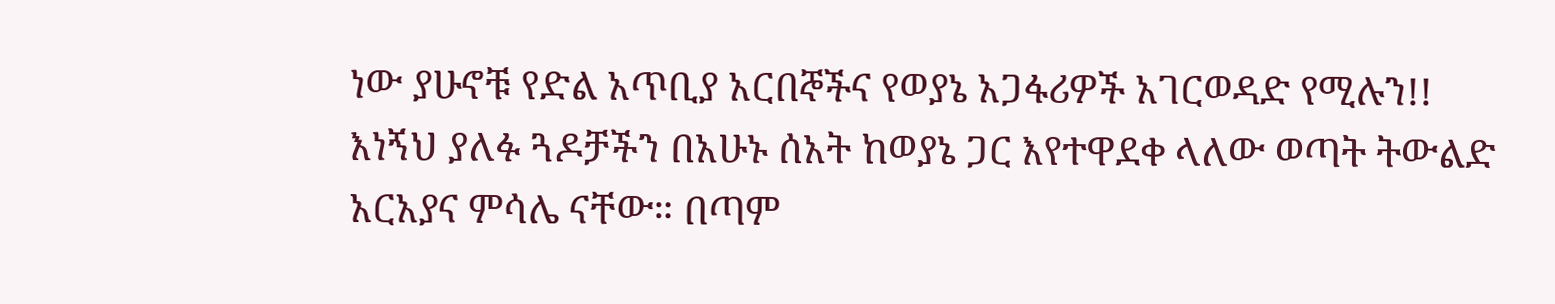ነው ያሁኖቹ የድል አጥቢያ አርበኞችና የወያኔ አጋፋሪዎች አገርወዳድ የሚሉን!!
እነኝህ ያለፉ ጓዶቻችን በአሁኑ ሰአት ከወያኔ ጋር እየተዋደቀ ላለው ወጣት ትውልድ አርአያና ምሳሌ ናቸው። በጣም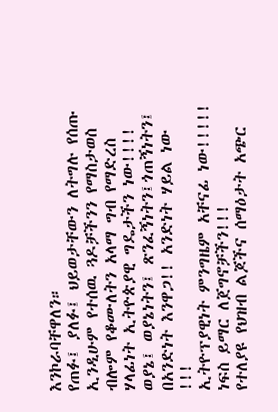እንኮራባቸዋለን።
የጠፉ፤ ያለፉ፤ ህይወታቸውን ለትግሉ የሰጡ ኢንዲሁም የተሰዉ ጓዶቻችንን የማስታወስ ብሎም የቆሙለትን አላማ ግብ የማድረስ ሃላፊነት ኢትዮጵያዊ ግዴታችን ነው!!!!
ወያኔ፤ ወያኔነትን፤ ጽንፈኝነትን፤ጎጠኝነትን፤ በአንድነት እንዋጋ!! አንድነት ሃይል ነው !!!
ኢትዮፕያዊነት ምንግዜም አቸናፊ ነው!!!!!
ነፍስ ይማር ለጀግኖቻችን!!!
የተለያዩ የህዝብ ልጆችና ሰማዕታት አጭር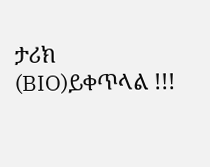ታሪክ (BIO)ይቀጥላል !!!